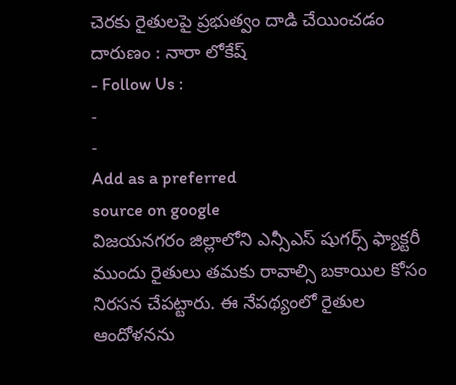చెరకు రైతులపై ప్రభుత్వం దాడి చేయించడం దారుణం : నారా లోకేష్
- Follow Us :
-
-
Add as a preferred
source on google
విజయనగరం జిల్లాలోని ఎన్సీఎస్ షుగర్స్ ఫ్యాక్టరీ ముందు రైతులు తమకు రావాల్సి బకాయిల కోసం నిరసన చేపట్టారు. ఈ నేపథ్యంలో రైతుల ఆందోళనను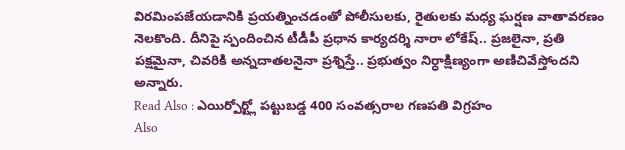విరమింపజేయడానికి ప్రయత్నించడంతో పోలీసులకు, రైతులకు మధ్య ఘర్షణ వాతావరణం నెలకొంది. దీనిపై స్పందించిన టీడీపీ ప్రధాన కార్యదర్శి నారా లోకేష్.. ప్రజలైనా, ప్రతి పక్షమైనా, చివరికి అన్నదాతలనైనా ప్రశ్నిస్తే.. ప్రభుత్వం నిర్ధాక్షిణ్యంగా అణిచివేస్తోందని అన్నారు.
Read Also : ఎయిర్పోర్ట్లో పట్టుబడ్డ 400 సంవత్సరాల గణపతి విగ్రహం
Also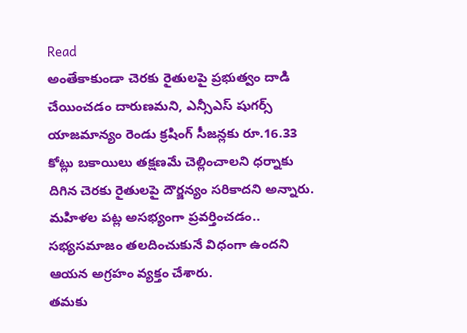Read
అంతేకాకుండా చెరకు రైతులపై ప్రభుత్వం దాడి చేయించడం దారుణమని, ఎన్సీఎస్ షుగర్స్ యాజమాన్యం రెండు క్రషింగ్ సీజన్లకు రూ.16.33 కోట్లు బకాయిలు తక్షణమే చెల్లించాలని ధర్నాకు దిగిన చెరకు రైతులపై దౌర్జన్యం సరికాదని అన్నారు. మహిళల పట్ల అసభ్యంగా ప్రవర్తించడం.. సభ్యసమాజం తలదించుకునే విధంగా ఉందని ఆయన అగ్రహం వ్యక్తం చేశారు.
తమకు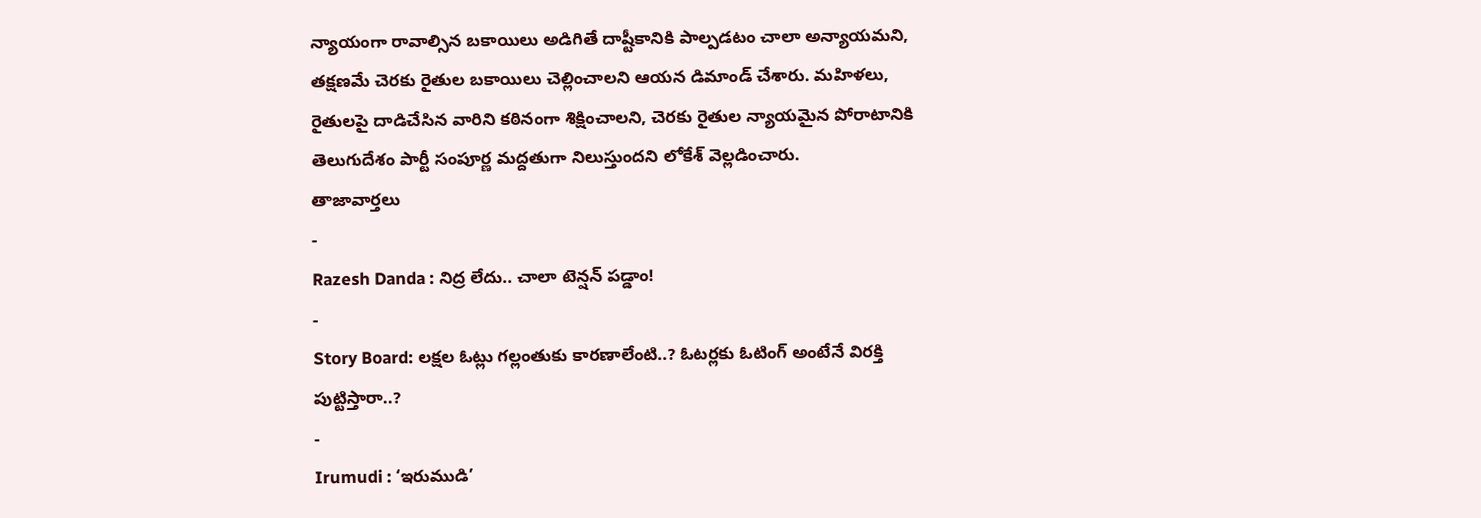న్యాయంగా రావాల్సిన బకాయిలు అడిగితే దాష్టీకానికి పాల్పడటం చాలా అన్యాయమని, తక్షణమే చెరకు రైతుల బకాయిలు చెల్లించాలని ఆయన డిమాండ్ చేశారు. మహిళలు, రైతులపై దాడిచేసిన వారిని కఠినంగా శిక్షించాలని, చెరకు రైతుల న్యాయమైన పోరాటానికి తెలుగుదేశం పార్టీ సంపూర్ణ మద్దతుగా నిలుస్తుందని లోకేశ్ వెల్లడించారు.
తాజావార్తలు
-
Razesh Danda : నిద్ర లేదు.. చాలా టెన్షన్ పడ్డాం!
-
Story Board: లక్షల ఓట్లు గల్లంతుకు కారణాలేంటి..? ఓటర్లకు ఓటింగ్ అంటేనే విరక్తి పుట్టిస్తారా..?
-
Irumudi : ‘ఇరుముడి’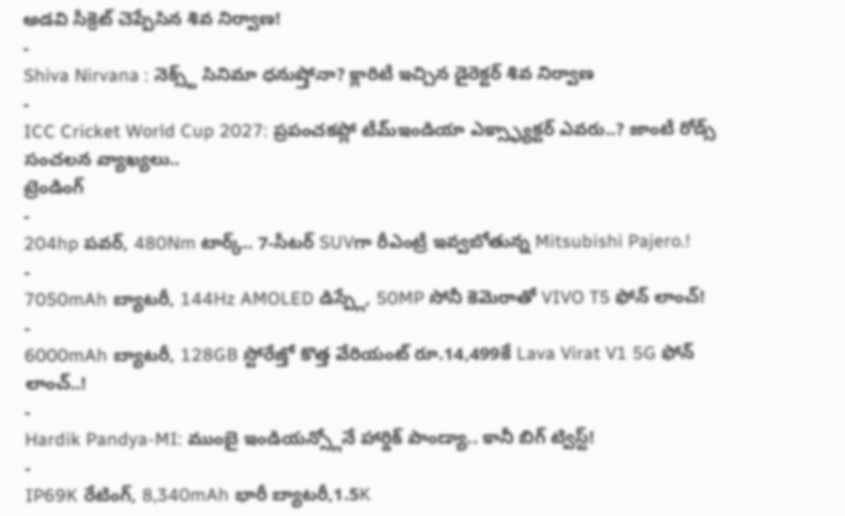అడవి సీక్రెట్ చెప్పేసిన శివ నిర్వాణ!
-
Shiva Nirvana : నెక్స్ట్ సినిమా ధనుష్తోనా? క్లారిటీ ఇచ్చిన డైరెక్టర్ శివ నిర్వాణ
-
ICC Cricket World Cup 2027: ప్రపంచకప్లో టీమ్ఇండియా ఎక్స్ఫ్యాక్టర్ ఎవరు..? జాంటీ రోడ్స్ సంచలన వ్యాఖ్యలు..
ట్రెండింగ్
-
204hp పవర్, 480Nm టార్క్.. 7-సీటర్ SUVగా రీఎంట్రీ ఇవ్వబోతున్న Mitsubishi Pajero.!
-
7050mAh బ్యాటరీ, 144Hz AMOLED డిస్ప్లే, 50MP సోనీ కెమెరాతో VIVO T5 ఫోన్ లాంచ్!
-
6000mAh బ్యాటరీ, 128GB స్టోరేజ్తో కొత్త వేరియంట్ రూ.14,499కే Lava Virat V1 5G ఫోన్ లాంచ్..!
-
Hardik Pandya-MI: ముంబై ఇండియన్స్లోనే హార్దిక్ పాండ్యా.. కానీ బిగ్ ట్విస్ట్!
-
IP69K రేటింగ్, 8,340mAh భారీ బ్యాటరీ,1.5K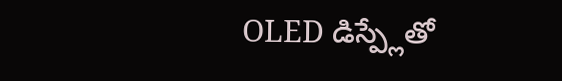OLED డిస్ప్లేతో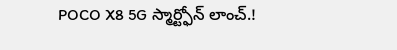POCO X8 5G స్మార్ట్ఫోన్ లాంచ్.!